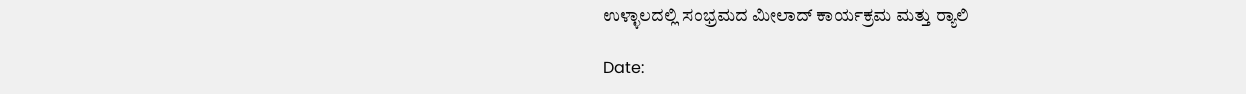ಉಳ್ಳಾಲದಲ್ಲಿ ಸಂಭ್ರಮದ ಮೀಲಾದ್ ಕಾರ್ಯಕ್ರಮ ಮತ್ತು ರ‍್ಯಾಲಿ

Date: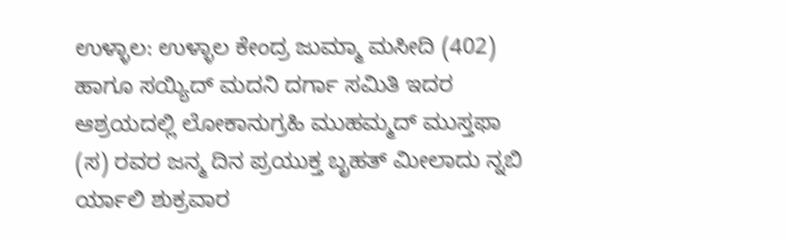ಉಳ್ಳಾಲ: ಉಳ್ಳಾಲ ಕೇಂದ್ರ ಜುಮ್ಮಾ ಮಸೀದಿ (402) ಹಾಗೂ ಸಯ್ಯಿದ್ ಮದನಿ ದರ್ಗಾ ಸಮಿತಿ ಇದರ ಆಶ್ರಯದಲ್ಲಿ ಲೋಕಾನುಗ್ರಹಿ ಮುಹಮ್ಮದ್ ಮುಸ್ತಫಾ (ಸ) ರವರ ಜನ್ಮ ದಿನ ಪ್ರಯುಕ್ತ ಬೃಹತ್ ಮೀಲಾದು ನ್ನಬಿ ರ್ಯಾಲಿ ಶುಕ್ರವಾರ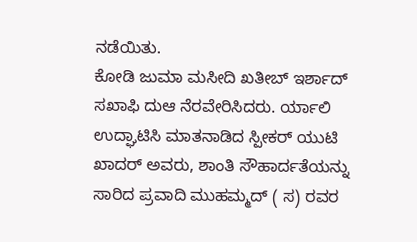ನಡೆಯಿತು.
ಕೋಡಿ ಜುಮಾ ಮಸೀದಿ ಖತೀಬ್ ಇರ್ಶಾದ್ ಸಖಾಫಿ ದುಆ ನೆರವೇರಿಸಿದರು. ರ್ಯಾಲಿ ಉದ್ಘಾಟಿಸಿ ಮಾತನಾಡಿದ ಸ್ಪೀಕರ್ ಯುಟಿ ಖಾದರ್ ಅವರು, ಶಾಂತಿ ಸೌಹಾರ್ದತೆಯನ್ನು ಸಾರಿದ ಪ್ರವಾದಿ ಮುಹಮ್ಮದ್ ( ಸ) ರವರ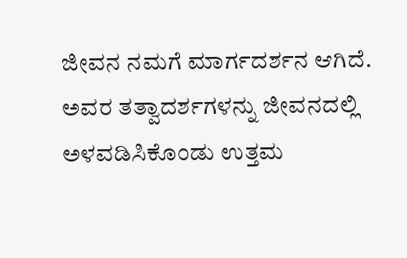ಜೀವನ ನಮಗೆ ಮಾರ್ಗದರ್ಶನ ಆಗಿದೆ. ಅವರ ತತ್ವಾದರ್ಶಗಳನ್ನು ಜೀವನದಲ್ಲಿ ಅಳವಡಿಸಿಕೊಂಡು ಉತ್ತಮ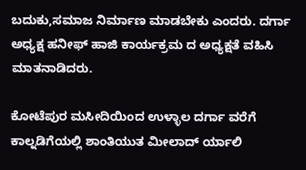ಬದುಕು,ಸಮಾಜ ನಿರ್ಮಾಣ ಮಾಡಬೇಕು ಎಂದರು. ದರ್ಗಾ ಅಧ್ಯಕ್ಷ ಹನೀಫ್ ಹಾಜಿ ಕಾರ್ಯಕ್ರಮ ದ ಅಧ್ಯಕ್ಷತೆ ವಹಿಸಿ ಮಾತನಾಡಿದರು.

ಕೋಟೆಪುರ ಮಸೀದಿಯಿಂದ ಉಳ್ಳಾಲ ದರ್ಗಾ ವರೆಗೆ ಕಾಲ್ನಡಿಗೆಯಲ್ಲಿ ಶಾಂತಿಯುತ ಮೀಲಾದ್ ರ್ಯಾಲಿ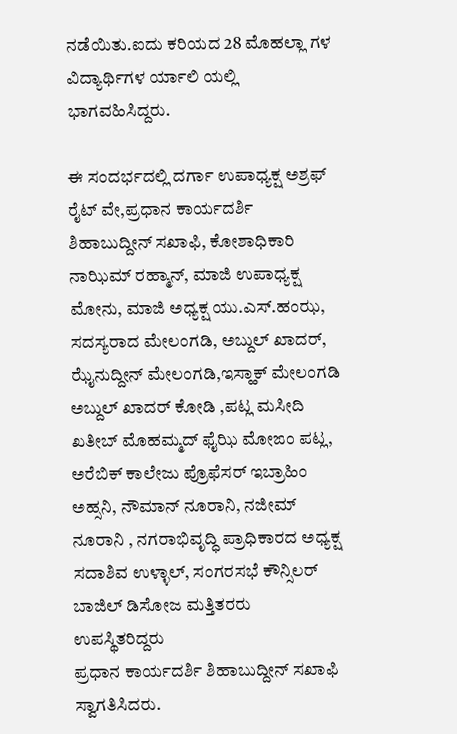ನಡೆಯಿತು.ಐದು ಕರಿಯದ 28 ಮೊಹಲ್ಲಾ ಗಳ ವಿದ್ಯಾರ್ಥಿಗಳ ರ್ಯಾಲಿ ಯಲ್ಲಿ ಭಾಗವಹಿಸಿದ್ದರು.

ಈ ಸಂದರ್ಭದಲ್ಲಿ ದರ್ಗಾ ಉಪಾಧ್ಯಕ್ಷ ಅಶ್ರಫ್ ರೈಟ್ ವೇ,ಪ್ರಧಾನ ಕಾರ್ಯದರ್ಶಿ ಶಿಹಾಬುದ್ದೀನ್ ಸಖಾಫಿ, ಕೋಶಾಧಿಕಾರಿ ನಾಝಿಮ್ ರಹ್ಮಾನ್, ಮಾಜಿ ಉಪಾಧ್ಯಕ್ಷ ಮೋನು, ಮಾಜಿ ಅಧ್ಯಕ್ಷ ಯು.ಎಸ್.ಹಂಝ, ಸದಸ್ಯರಾದ ಮೇಲಂಗಡಿ, ಅಬ್ದುಲ್ ಖಾದರ್, ಝೈನುದ್ದೀನ್ ಮೇಲಂಗಡಿ,ಇಸ್ಹಾಕ್ ಮೇಲಂಗಡಿ ಅಬ್ದುಲ್ ಖಾದರ್ ಕೋಡಿ ,ಪಟ್ಲ ಮಸೀದಿ ಖತೀಬ್ ಮೊಹಮ್ಮದ್ ಫೈಝಿ ಮೋಙಂ ಪಟ್ಲ, ಅರೆಬಿಕ್ ಕಾಲೇಜು ಪ್ರೊಫೆಸರ್ ಇಬ್ರಾಹಿಂ ಅಹ್ಸನಿ, ನೌಮಾನ್ ನೂರಾನಿ, ನಜೀಮ್ ನೂರಾನಿ , ನಗರಾಭಿವೃದ್ಧಿ ಪ್ರಾಧಿಕಾರದ ಅಧ್ಯಕ್ಷ ಸದಾಶಿವ ಉಳ್ಳಾಲ್, ಸಂಗರಸಭೆ ಕೌನ್ಸಿಲರ್ ಬಾಜಿಲ್ ಡಿಸೋಜ ಮತ್ತಿತರರು ಉಪಸ್ಥಿತರಿದ್ದರು
ಪ್ರಧಾನ ಕಾರ್ಯದರ್ಶಿ ಶಿಹಾಬುದ್ದೀನ್ ಸಖಾಫಿ ಸ್ವಾಗತಿಸಿದರು.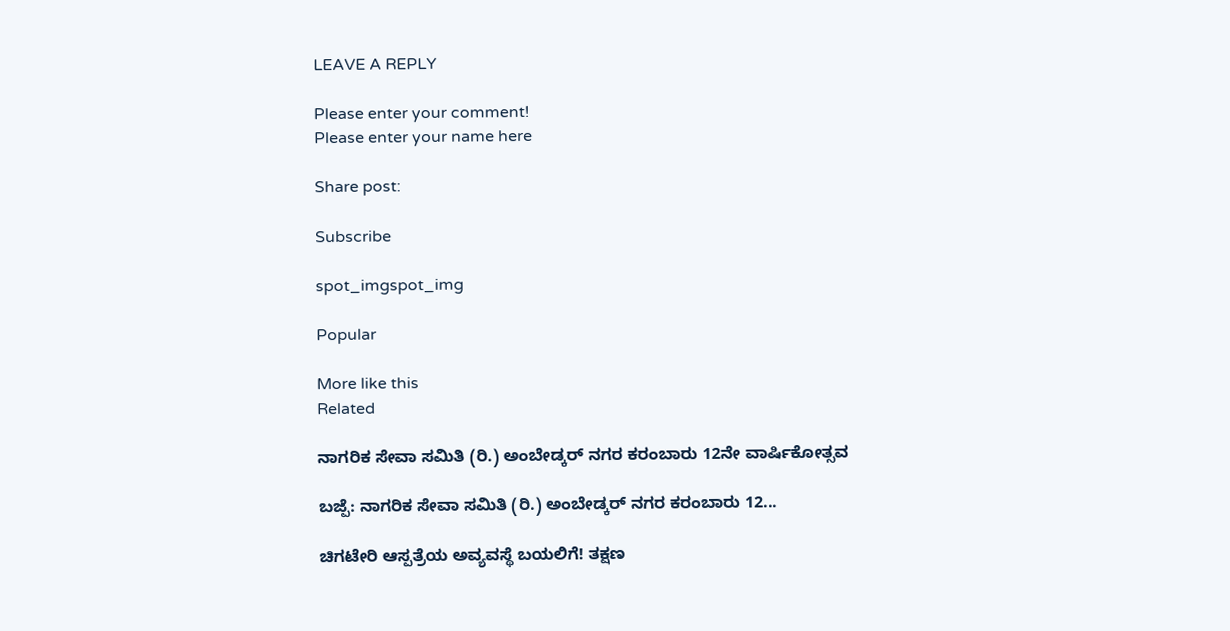LEAVE A REPLY

Please enter your comment!
Please enter your name here

Share post:

Subscribe

spot_imgspot_img

Popular

More like this
Related

ನಾಗರಿಕ ಸೇವಾ ಸಮಿತಿ (ರಿ.) ಅಂಬೇಡ್ಕರ್ ನಗರ ಕರಂಬಾರು 12ನೇ ವಾರ್ಷಿಕೋತ್ಸವ

ಬಜ್ಪೆ: ನಾಗರಿಕ ಸೇವಾ ಸಮಿತಿ (ರಿ.) ಅಂಬೇಡ್ಕರ್ ನಗರ ಕರಂಬಾರು 12...

ಚಿಗಟೇರಿ ಆಸ್ಪತ್ರೆಯ ಅವ್ಯವಸ್ಥೆ ಬಯಲಿಗೆ! ತಕ್ಷಣ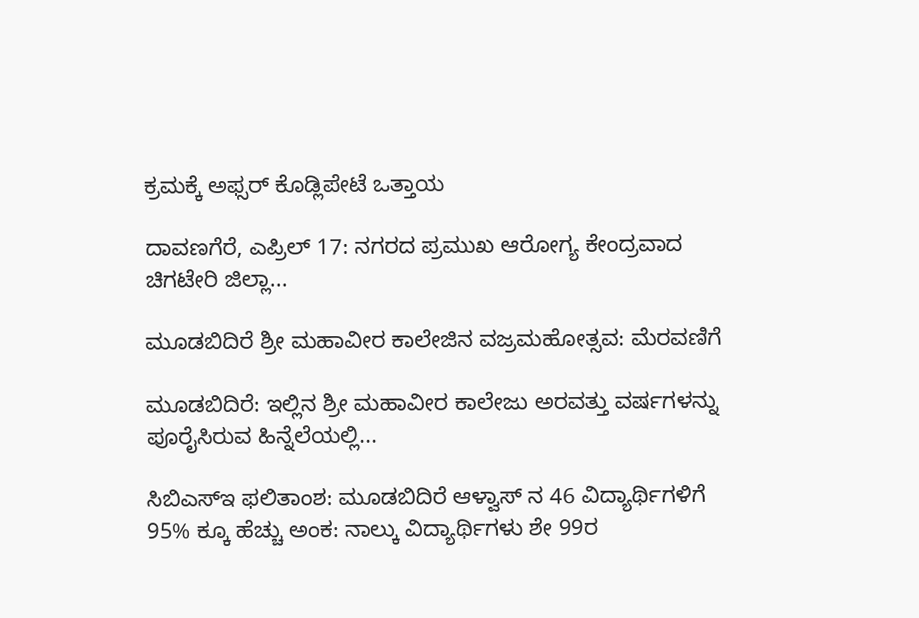ಕ್ರಮಕ್ಕೆ ಅಫ್ಸರ್ ಕೊಡ್ಲಿಪೇಟೆ ಒತ್ತಾಯ

ದಾವಣಗೆರೆ, ಎಪ್ರಿಲ್ 17: ನಗರದ ಪ್ರಮುಖ ಆರೋಗ್ಯ ಕೇಂದ್ರವಾದ ಚಿಗಟೇರಿ ಜಿಲ್ಲಾ...

ಮೂಡಬಿದಿರೆ ಶ್ರೀ ಮಹಾವೀರ ಕಾಲೇಜಿನ ವಜ್ರಮಹೋತ್ಸವ: ಮೆರವಣಿಗೆ

ಮೂಡಬಿದಿರೆ: ಇಲ್ಲಿನ ಶ್ರೀ ಮಹಾವೀರ ಕಾಲೇಜು ಅರವತ್ತು ವರ್ಷಗಳನ್ನು ಪೂರೈಸಿರುವ ಹಿನ್ನೆಲೆಯಲ್ಲಿ...

ಸಿಬಿಎಸ್‌ಇ ಫಲಿತಾಂಶ: ಮೂಡಬಿದಿರೆ ಆಳ್ವಾಸ್ ನ 46 ವಿದ್ಯಾರ್ಥಿಗಳಿಗೆ 95% ಕ್ಕೂ ಹೆಚ್ಚು ಅಂಕ: ನಾಲ್ಕು ವಿದ್ಯಾರ್ಥಿಗಳು ಶೇ 99ರ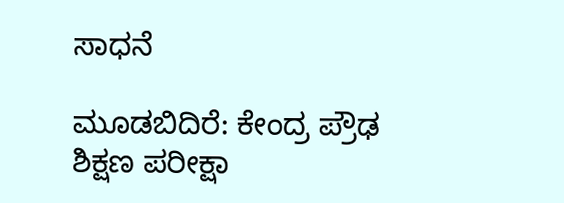ಸಾಧನೆ

ಮೂಡಬಿದಿರೆ: ಕೇಂದ್ರ ಪ್ರೌಢ ಶಿಕ್ಷಣ ಪರೀಕ್ಷಾ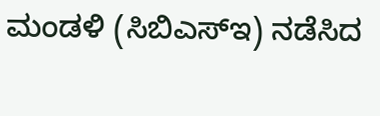ಮಂಡಳಿ (ಸಿಬಿಎಸ್‌ಇ) ನಡೆಸಿದ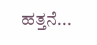ಹತ್ತನೆ...